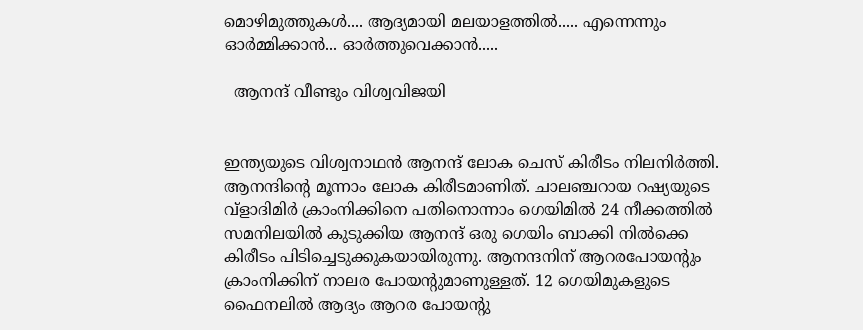മൊഴിമുത്തുകള്‍.... ആദ്യമായി മലയാളത്തില്‍..... എന്നെന്നും ഓര്‍മ്മിക്കാന്‍... ഓര്‍ത്തുവെക്കാന്‍.....

  ആനന്ദ്‌ വീണ്ടും വിശ്വവിജയി


ഇന്ത്യയുടെ വിശ്വനാഥന്‍ ആനന്ദ്‌ ലോക ചെസ്‌ കിരീടം നിലനിര്‍ത്തി. ആനന്ദിന്റെ മൂന്നാം ലോക കിരീടമാണിത്‌. ചാലഞ്ചറായ റഷ്യയുടെ വ്ളാദിമിര്‍ ക്രാംനിക്കിനെ പതിനൊന്നാം ഗെയിമില്‍ 24 നീക്കത്തില്‍ സമനിലയില്‍ കുടുക്കിയ ആനന്ദ്‌ ഒരു ഗെയിം ബാക്കി നില്‍ക്കെ കിരീടം പിടിച്ചെടുക്കുകയായിരുന്നു. ആനന്ദനിന്‌ ആറരപോയന്റും ക്രാംനിക്കിന്‌ നാലര പോയന്റുമാണുള്ളത്‌. 12 ഗെയിമുകളുടെ ഫൈനലില്‍ ആദ്യം ആറര പോയന്റു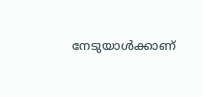നേടുയാള്‍ക്കാണ്‌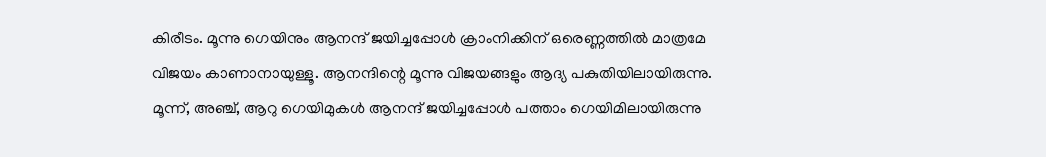കിരീടം. മൂന്നു ഗെയിനും ആനന്ദ്‌ ജയിച്ചപ്പോള്‍ ക്രാംനിക്കിന്‌ ഒരെണ്ണത്തില്‍ മാത്രമേ വിജയം കാണാനായുള്ളൂ. ആനന്ദിന്റെ മൂന്നു വിജയങ്ങളും ആദ്യ പകുതിയിലായിരുന്നു. മൂന്ന്‌, അഞ്ച്‌, ആറു ഗെയിമുകള്‍ ആനന്ദ്‌ ജയിച്ചപ്പോള്‍ പത്താം ഗെയിമിലായിരുന്നു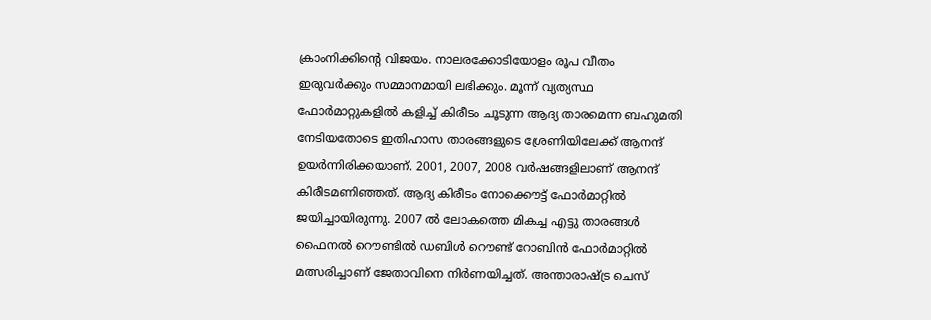ക്രാംനിക്കിന്റെ വിജയം. നാലരക്കോടിയോളം രൂപ വീതം ഇരുവര്‍ക്കും സമ്മാനമായി ലഭിക്കും. മൂന്ന്‌ വ്യത്യസ്ഥ ഫോര്‍മാറ്റുകളില്‍ കളിച്ച്‌ കിരീടം ചൂടുന്ന ആദ്യ താരമെന്ന ബഹുമതി നേടിയതോടെ ഇതിഹാസ താരങ്ങളുടെ ശ്രേണിയിലേക്ക്‌ ആനന്ദ്‌ ഉയര്‍ന്നിരിക്കയാണ്‌. 2001, 2007, 2008 വര്‍ഷങ്ങളിലാണ്‌ ആനന്ദ്‌ കിരീടമണിഞ്ഞത്‌. ആദ്യ കിരീടം നോക്കൌട്ട്‌ ഫോര്‍മാറ്റില്‍ ജയിച്ചായിരുന്നു. 2007 ല്‍ ലോകത്തെ മികച്ച എട്ടു താരങ്ങള്‍ ഫൈനല്‍ റൌണ്ടില്‍ ഡബിള്‍ റൌണ്ട്‌ റോബിന്‍ ഫോര്‍മാറ്റില്‍ മത്സരിച്ചാണ്‌ ജേതാവിനെ നിര്‍ണയിച്ചത്‌. അന്താരാഷ്ട്ര ചെസ്‌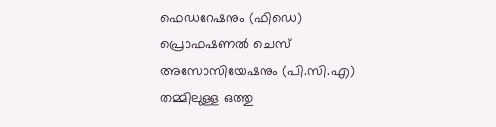ഫെഡറേഷനും (ഫിഡെ) പ്രൊഫഷണല്‍ ചെസ്‌ അസോസിയേഷനും (പി.സി.എ) തമ്മിലുള്ള ഒത്തു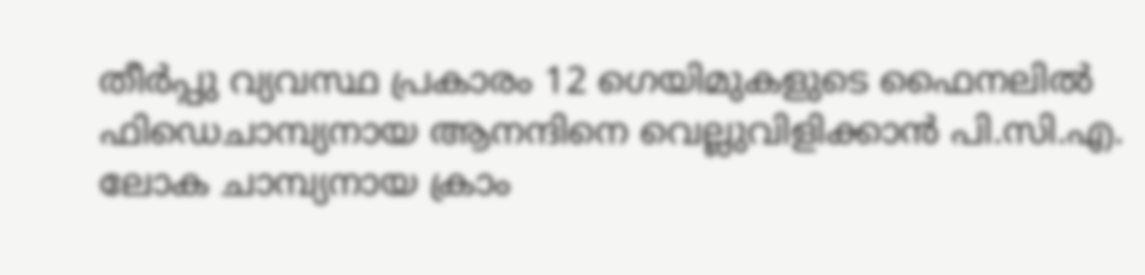തീര്‍പ്പു വ്യവസ്ഥ പ്രകാരം 12 ഗെയിമുകളുടെ ഫൈനലില്‍ ഫിഡെചാമ്പ്യനായ ആനന്ദിനെ വെല്ലുവിളിക്കാന്‍ പി.സി.എ. ലോക ചാമ്പ്യനായ ക്രാം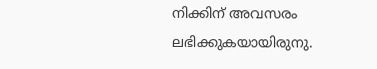നിക്കിന്‌ അവസരം ലഭിക്കുകയായിരുനു.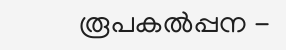രൂപകല്‍പ്പന -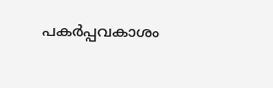പകര്‍പ്പവകാശം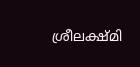ശ്രീലക്ഷ്മി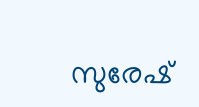സുരേഷ്‌